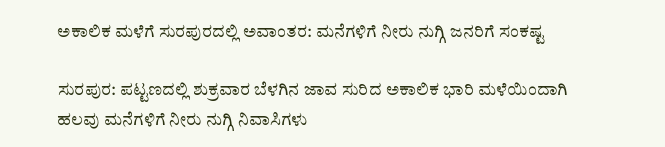ಅಕಾಲಿಕ ಮಳೆಗೆ ಸುರಪುರದಲ್ಲಿ ಅವಾಂತರ: ಮನೆಗಳಿಗೆ ನೀರು ನುಗ್ಗಿ ಜನರಿಗೆ ಸಂಕಷ್ಟ

ಸುರಪುರ: ಪಟ್ಟಣದಲ್ಲಿ ಶುಕ್ರವಾರ ಬೆಳಗಿನ ಜಾವ ಸುರಿದ ಅಕಾಲಿಕ ಭಾರಿ ಮಳೆಯಿಂದಾಗಿ ಹಲವು ಮನೆಗಳಿಗೆ ನೀರು ನುಗ್ಗಿ ನಿವಾಸಿಗಳು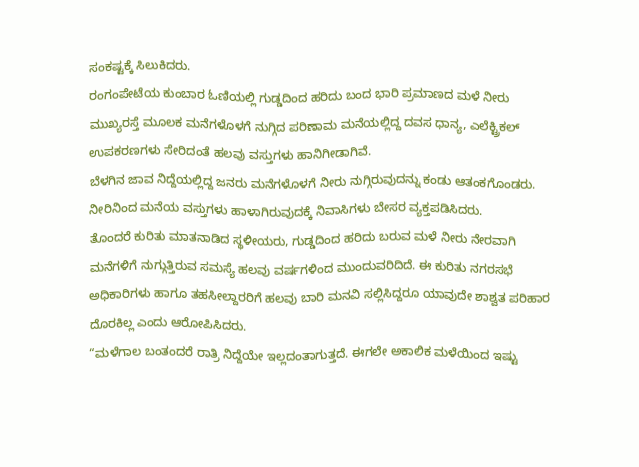ಸಂಕಷ್ಟಕ್ಕೆ ಸಿಲುಕಿದರು.
ರಂಗಂಪೇಟೆಯ ಕುಂಬಾರ ಓಣಿಯಲ್ಲಿ ಗುಡ್ಡದಿಂದ ಹರಿದು ಬಂದ ಭಾರಿ ಪ್ರಮಾಣದ ಮಳೆ ನೀರು ಮುಖ್ಯರಸ್ತೆ ಮೂಲಕ ಮನೆಗಳೊಳಗೆ ನುಗ್ಗಿದ ಪರಿಣಾಮ ಮನೆಯಲ್ಲಿದ್ದ ದವಸ ಧಾನ್ಯ, ಎಲೆಕ್ಟ್ರಿಕಲ್ ಉಪಕರಣಗಳು ಸೇರಿದಂತೆ ಹಲವು ವಸ್ತುಗಳು ಹಾನಿಗೀಡಾಗಿವೆ.
ಬೆಳಗಿನ ಜಾವ ನಿದ್ದೆಯಲ್ಲಿದ್ದ ಜನರು ಮನೆಗಳೊಳಗೆ ನೀರು ನುಗ್ಗಿರುವುದನ್ನು ಕಂಡು ಆತಂಕಗೊಂಡರು. ನೀರಿನಿಂದ ಮನೆಯ ವಸ್ತುಗಳು ಹಾಳಾಗಿರುವುದಕ್ಕೆ ನಿವಾಸಿಗಳು ಬೇಸರ ವ್ಯಕ್ತಪಡಿಸಿದರು.
ತೊಂದರೆ ಕುರಿತು ಮಾತನಾಡಿದ ಸ್ಥಳೀಯರು, ಗುಡ್ಡದಿಂದ ಹರಿದು ಬರುವ ಮಳೆ ನೀರು ನೇರವಾಗಿ ಮನೆಗಳಿಗೆ ನುಗ್ಗುತ್ತಿರುವ ಸಮಸ್ಯೆ ಹಲವು ವರ್ಷಗಳಿಂದ ಮುಂದುವರಿದಿದೆ. ಈ ಕುರಿತು ನಗರಸಭೆ ಅಧಿಕಾರಿಗಳು ಹಾಗೂ ತಹಸೀಲ್ದಾರರಿಗೆ ಹಲವು ಬಾರಿ ಮನವಿ ಸಲ್ಲಿಸಿದ್ದರೂ ಯಾವುದೇ ಶಾಶ್ವತ ಪರಿಹಾರ ದೊರಕಿಲ್ಲ ಎಂದು ಆರೋಪಿಸಿದರು.
“ಮಳೆಗಾಲ ಬಂತಂದರೆ ರಾತ್ರಿ ನಿದ್ದೆಯೇ ಇಲ್ಲದಂತಾಗುತ್ತದೆ. ಈಗಲೇ ಅಕಾಲಿಕ ಮಳೆಯಿಂದ ಇಷ್ಟು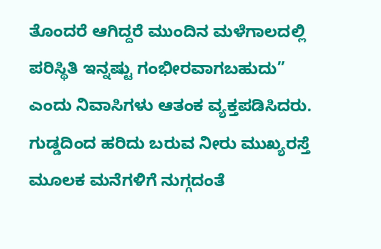ತೊಂದರೆ ಆಗಿದ್ದರೆ ಮುಂದಿನ ಮಳೆಗಾಲದಲ್ಲಿ ಪರಿಸ್ಥಿತಿ ಇನ್ನಷ್ಟು ಗಂಭೀರವಾಗಬಹುದು” ಎಂದು ನಿವಾಸಿಗಳು ಆತಂಕ ವ್ಯಕ್ತಪಡಿಸಿದರು.
ಗುಡ್ಡದಿಂದ ಹರಿದು ಬರುವ ನೀರು ಮುಖ್ಯರಸ್ತೆ ಮೂಲಕ ಮನೆಗಳಿಗೆ ನುಗ್ಗದಂತೆ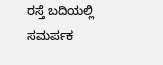ರಸ್ತೆ ಬದಿಯಲ್ಲಿ ಸಮರ್ಪಕ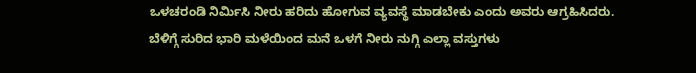ಒಳಚರಂಡಿ ನಿರ್ಮಿಸಿ ನೀರು ಹರಿದು ಹೋಗುವ ವ್ಯವಸ್ಥೆ ಮಾಡಬೇಕು ಎಂದು ಅವರು ಆಗ್ರಹಿಸಿದರು.
ಬೆಳಿಗ್ಗೆ ಸುರಿದ ಭಾರಿ ಮಳೆಯಿಂದ ಮನೆ ಒಳಗೆ ನೀರು ನುಗ್ಗಿ ಎಲ್ಲಾ ವಸ್ತುಗಳು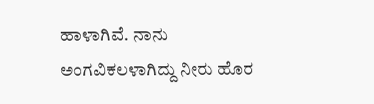ಹಾಳಾಗಿವೆ. ನಾನು ಅಂಗವಿಕಲಳಾಗಿದ್ದು ನೀರು ಹೊರ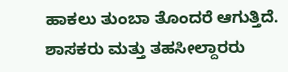ಹಾಕಲು ತುಂಬಾ ತೊಂದರೆ ಆಗುತ್ತಿದೆ. ಶಾಸಕರು ಮತ್ತು ತಹಸೀಲ್ದಾರರು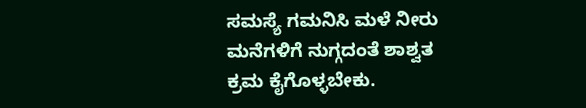ಸಮಸ್ಯೆ ಗಮನಿಸಿ ಮಳೆ ನೀರು ಮನೆಗಳಿಗೆ ನುಗ್ಗದಂತೆ ಶಾಶ್ವತ ಕ್ರಮ ಕೈಗೊಳ್ಳಬೇಕು.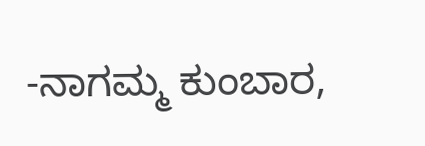-ನಾಗಮ್ಮ ಕುಂಬಾರ,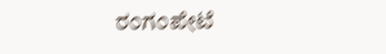ರಂಗಂಪೇಟೆ